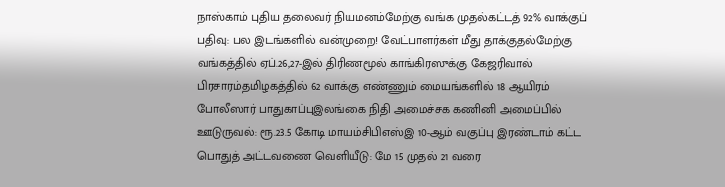நாஸ்காம் புதிய தலைவர் நியமனம்மேற்கு வங்க முதல்கட்டத் 92% வாக்குப் பதிவு: பல இடங்களில் வன்முறை! வேட்பாளர்கள் மீது தாக்குதல்மேற்கு வங்கத்தில் ஏப்.26,27-இல் திரிணமூல் காங்கிரஸுக்கு கேஜரிவால் பிரசாரம்தமிழகத்தில் 62 வாக்கு எண்ணும் மையங்களில் 18 ஆயிரம் போலீஸார் பாதுகாப்புஇலங்கை நிதி அமைச்சக கணினி அமைப்பில் ஊடுருவல்: ரூ.23.5 கோடி மாயம்சிபிஎஸ்இ 10-ஆம் வகுப்பு இரண்டாம் கட்ட பொதுத் அட்டவணை வெளியீடு: மே 15 முதல் 21 வரை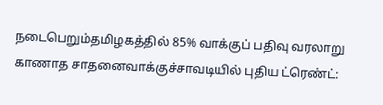நடைபெறும்தமிழகத்தில் 85% வாக்குப் பதிவு வரலாறு காணாத சாதனைவாக்குச்சாவடியில் புதிய ட்ரெண்ட்: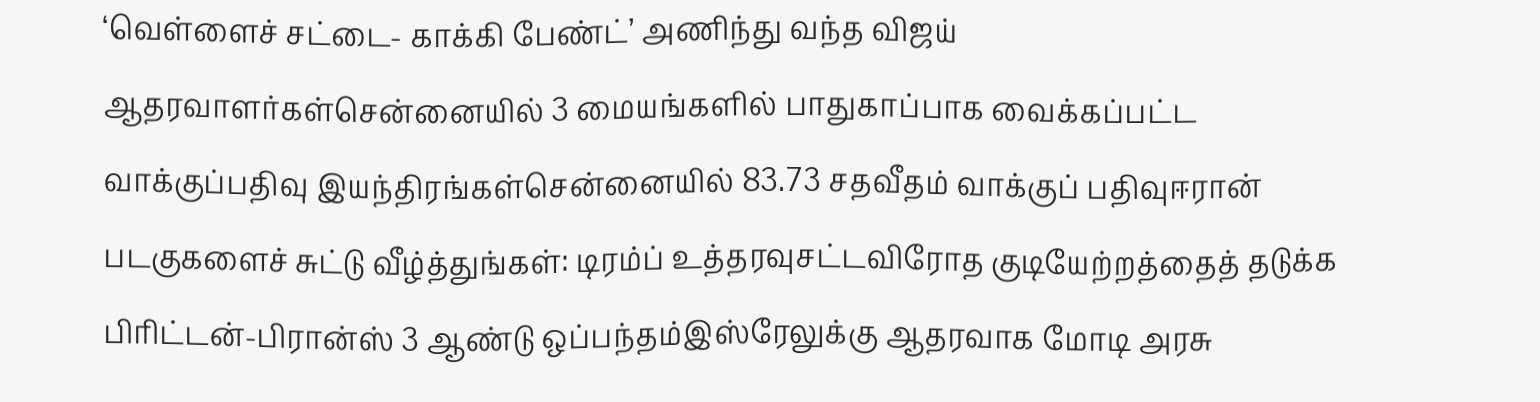‘வெள்ளைச் சட்டை- காக்கி பேண்ட்’ அணிந்து வந்த விஜய் ஆதரவாளர்கள்சென்னையில் 3 மையங்களில் பாதுகாப்பாக வைக்கப்பட்ட வாக்குப்பதிவு இயந்திரங்கள்சென்னையில் 83.73 சதவீதம் வாக்குப் பதிவுஈரான் படகுகளைச் சுட்டு வீழ்த்துங்கள்: டிரம்ப் உத்தரவுசட்டவிரோத குடியேற்றத்தைத் தடுக்க பிரிட்டன்-பிரான்ஸ் 3 ஆண்டு ஒப்பந்தம்இஸ்ரேலுக்கு ஆதரவாக மோடி அரசு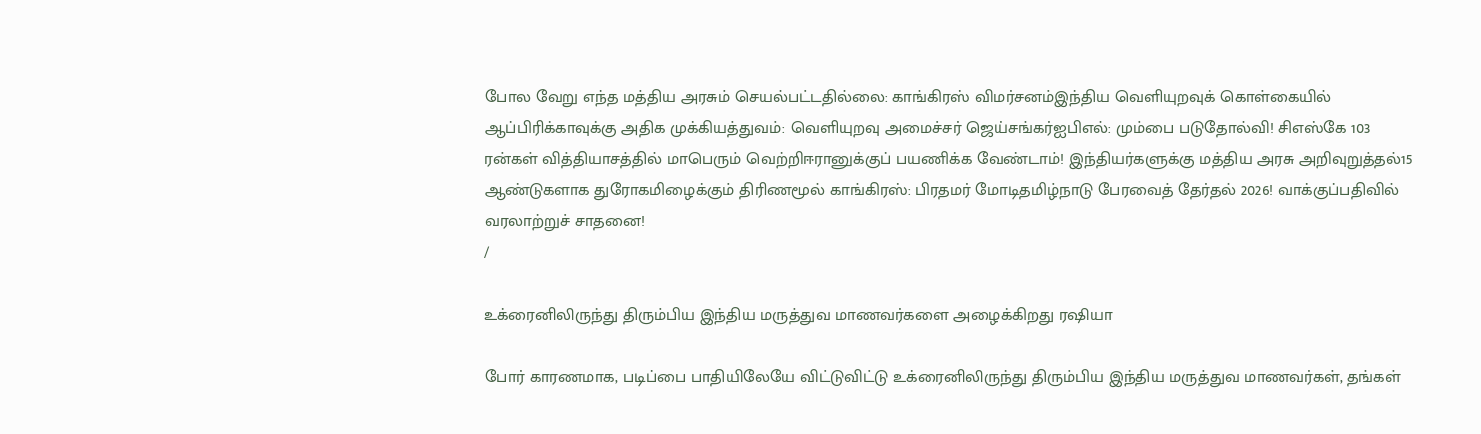போல வேறு எந்த மத்திய அரசும் செயல்பட்டதில்லை: காங்கிரஸ் விமர்சனம்இந்திய வெளியுறவுக் கொள்கையில் ஆப்பிரிக்காவுக்கு அதிக முக்கியத்துவம்: வெளியுறவு அமைச்சர் ஜெய்சங்கர்ஐபிஎல்: மும்பை படுதோல்வி! சிஎஸ்கே 103 ரன்கள் வித்தியாசத்தில் மாபெரும் வெற்றிஈரானுக்குப் பயணிக்க வேண்டாம்! இந்தியர்களுக்கு மத்திய அரசு அறிவுறுத்தல்15 ஆண்டுகளாக துரோகமிழைக்கும் திரிணமூல் காங்கிரஸ்: பிரதமர் மோடிதமிழ்நாடு பேரவைத் தேர்தல் 2026! வாக்குப்பதிவில் வரலாற்றுச் சாதனை!
/

உக்ரைனிலிருந்து திரும்பிய இந்திய மருத்துவ மாணவர்களை அழைக்கிறது ரஷியா

போர் காரணமாக, படிப்பை பாதியிலேயே விட்டுவிட்டு உக்ரைனிலிருந்து திரும்பிய இந்திய மருத்துவ மாணவர்கள், தங்கள்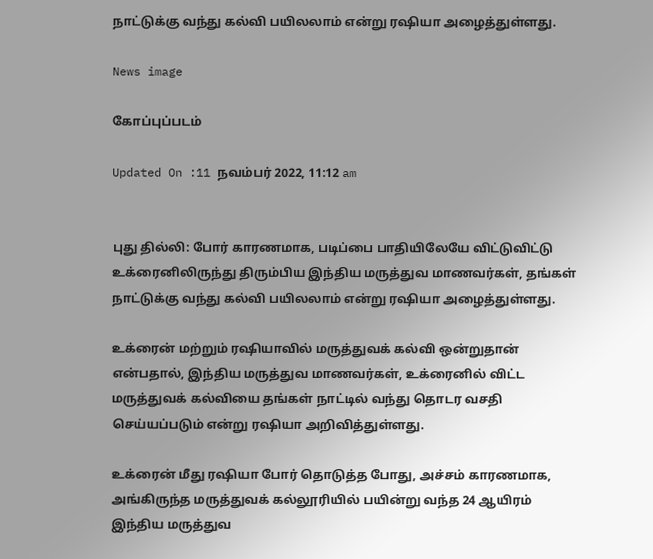நாட்டுக்கு வந்து கல்வி பயிலலாம் என்று ரஷியா அழைத்துள்ளது.

News image

கோப்புப்படம்

Updated On :11 நவம்பர் 2022, 11:12 am


புது தில்லி: போர் காரணமாக, படிப்பை பாதியிலேயே விட்டுவிட்டு உக்ரைனிலிருந்து திரும்பிய இந்திய மருத்துவ மாணவர்கள், தங்கள் நாட்டுக்கு வந்து கல்வி பயிலலாம் என்று ரஷியா அழைத்துள்ளது.

உக்ரைன் மற்றும் ரஷியாவில் மருத்துவக் கல்வி ஒன்றுதான் என்பதால், இந்திய மருத்துவ மாணவர்கள், உக்ரைனில் விட்ட மருத்துவக் கல்வியை தங்கள் நாட்டில் வந்து தொடர வசதி செய்யப்படும் என்று ரஷியா அறிவித்துள்ளது.

உக்ரைன் மீது ரஷியா போர் தொடுத்த போது, அச்சம் காரணமாக, அங்கிருந்த மருத்துவக் கல்லூரியில் பயின்று வந்த 24 ஆயிரம் இந்திய மருத்துவ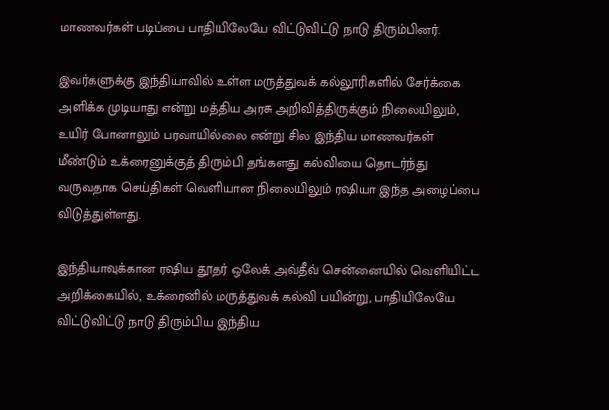மாணவர்கள் படிப்பை பாதியிலேயே விட்டுவிட்டு நாடு திரும்பினர்.

இவர்களுக்கு இந்தியாவில் உள்ள மருத்துவக் கல்லூரிகளில் சேர்க்கை அளிக்க முடியாது என்று மத்திய அரசு அறிவித்திருக்கும் நிலையிலும், உயிர் போனாலும் பரவாயில்லை என்று சில இந்திய மாணவர்கள் மீண்டும் உக்ரைனுக்குத் திரும்பி தங்களது கல்வியை தொடர்ந்து வருவதாக செய்திகள் வெளியான நிலையிலும் ரஷியா இந்த அழைப்பை விடுத்துள்ளது.

இந்தியாவுக்கான ரஷிய தூதர் ஒலேக் அவ்தீவ் சென்னையில் வெளியிட்ட அறிக்கையில், உக்ரைனில் மருத்துவக் கல்வி பயின்று, பாதியிலேயே விட்டுவிட்டு நாடு திரும்பிய இந்திய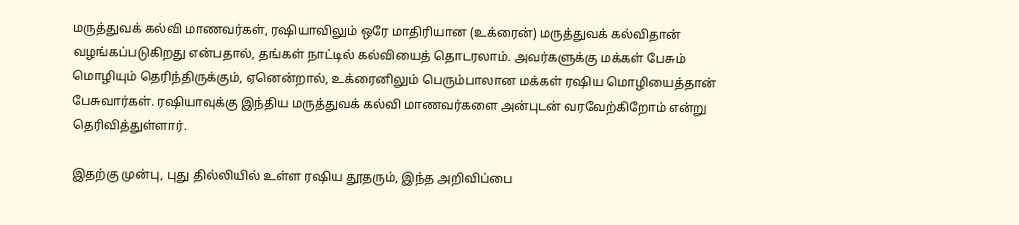மருத்துவக் கல்வி மாணவர்கள், ரஷியாவிலும் ஒரே மாதிரியான (உக்ரைன்) மருத்துவக் கல்விதான் வழங்கப்படுகிறது என்பதால், தங்கள் நாட்டில் கல்வியைத் தொடரலாம். அவர்களுக்கு மக்கள் பேசும் மொழியும் தெரிந்திருக்கும், ஏனென்றால், உக்ரைனிலும் பெரும்பாலான மக்கள் ரஷிய மொழியைத்தான் பேசுவார்கள். ரஷியாவுக்கு இந்திய மருத்துவக் கல்வி மாணவர்களை அன்புடன் வரவேற்கிறோம் என்று தெரிவித்துள்ளார்.

இதற்கு முன்பு, புது தில்லியில் உள்ள ரஷிய தூதரும், இந்த அறிவிப்பை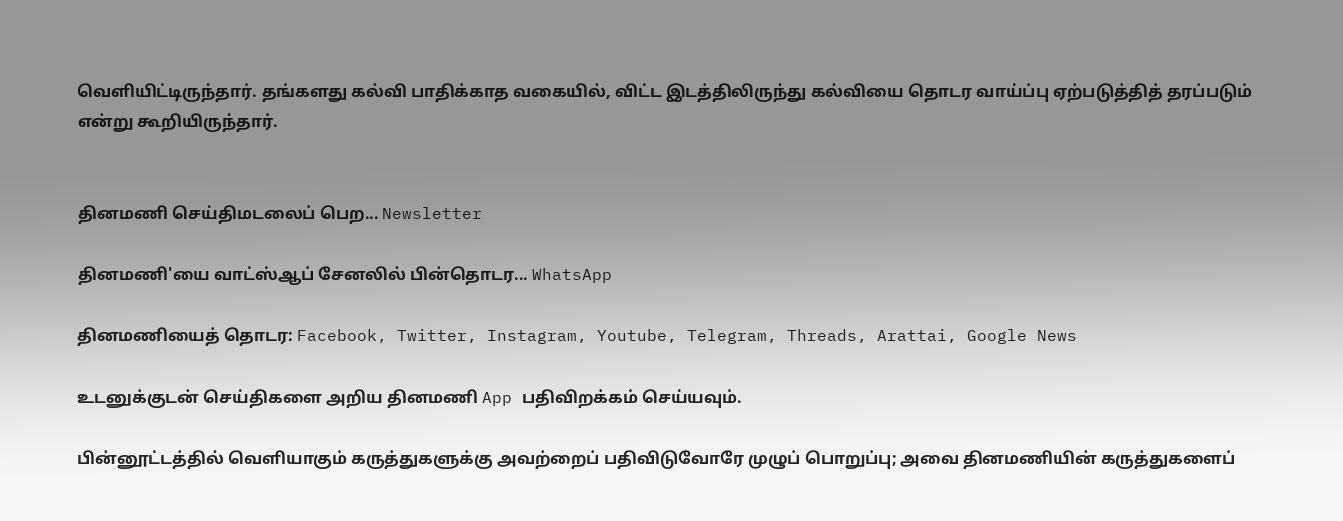வெளியிட்டிருந்தார். தங்களது கல்வி பாதிக்காத வகையில், விட்ட இடத்திலிருந்து கல்வியை தொடர வாய்ப்பு ஏற்படுத்தித் தரப்படும் என்று கூறியிருந்தார்.


தினமணி செய்திமடலைப் பெற... Newsletter

தினமணி'யை வாட்ஸ்ஆப் சேனலில் பின்தொடர... WhatsApp

தினமணியைத் தொடர: Facebook, Twitter, Instagram, Youtube, Telegram, Threads, Arattai, Google News

உடனுக்குடன் செய்திகளை அறிய தினமணி App பதிவிறக்கம் செய்யவும்.

பின்னூட்டத்தில் வெளியாகும் கருத்துகளுக்கு அவற்றைப் பதிவிடுவோரே முழுப் பொறுப்பு; அவை தினமணியின் கருத்துகளைப்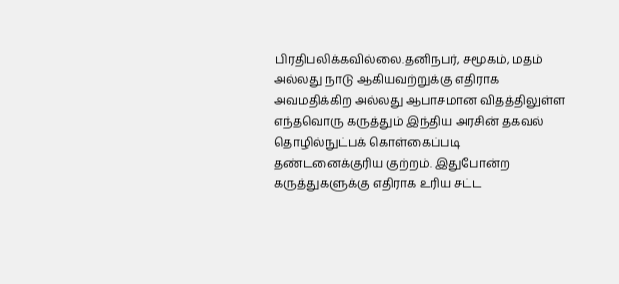பிரதிபலிக்கவில்லை.தனிநபர், சமூகம், மதம் அல்லது நாடு ஆகியவற்றுக்கு எதிராக அவமதிக்கிற அல்லது ஆபாசமான விதத்திலுள்ள எந்தவொரு கருத்தும் இந்திய அரசின் தகவல் தொழில்நுட்பக் கொள்கைப்படி தண்டனைக்குரிய குற்றம். இதுபோன்ற கருத்துகளுக்கு எதிராக உரிய சட்ட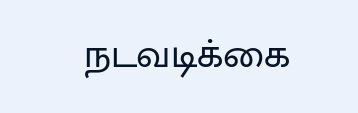நடவடிக்கை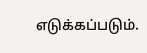எடுக்கப்படும்.